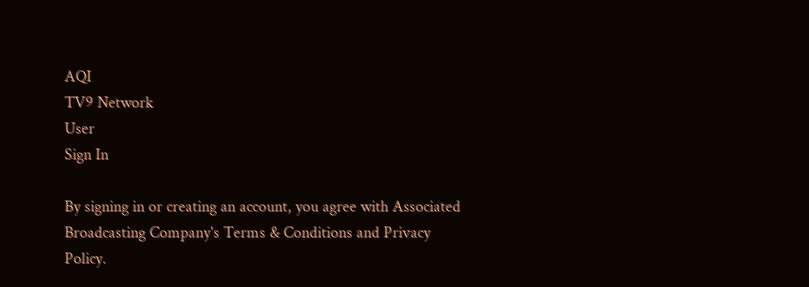AQI
TV9 Network
User
Sign In

By signing in or creating an account, you agree with Associated Broadcasting Company's Terms & Conditions and Privacy Policy.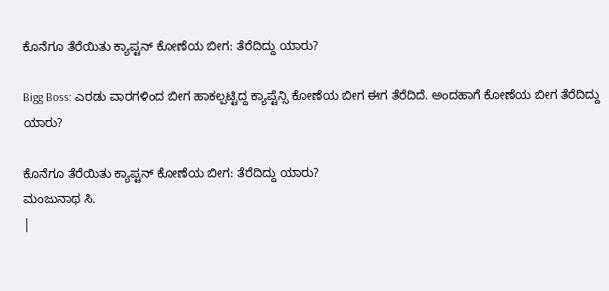ಕೊನೆಗೂ ತೆರೆಯಿತು ಕ್ಯಾಪ್ಟನ್ ಕೋಣೆಯ ಬೀಗ: ತೆರೆದಿದ್ದು ಯಾರು?

Bigg Boss: ಎರಡು ವಾರಗಳಿಂದ ಬೀಗ ಹಾಕಲ್ಪಟ್ಟಿದ್ದ ಕ್ಯಾಪ್ಟೆನ್ಸಿ ಕೋಣೆಯ ಬೀಗ ಈಗ ತೆರೆದಿದೆ. ಅಂದಹಾಗೆ ಕೋಣೆಯ ಬೀಗ ತೆರೆದಿದ್ದು ಯಾರು?

ಕೊನೆಗೂ ತೆರೆಯಿತು ಕ್ಯಾಪ್ಟನ್ ಕೋಣೆಯ ಬೀಗ: ತೆರೆದಿದ್ದು ಯಾರು?
ಮಂಜುನಾಥ ಸಿ.
|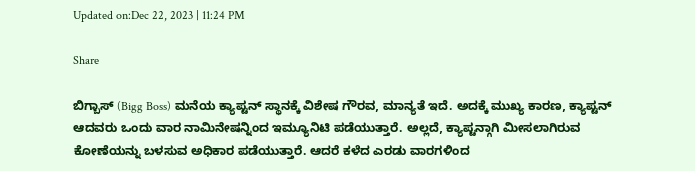Updated on:Dec 22, 2023 | 11:24 PM

Share

ಬಿಗ್ಬಾಸ್ (Bigg Boss) ಮನೆಯ ಕ್ಯಾಪ್ಟನ್ ಸ್ಥಾನಕ್ಕೆ ವಿಶೇಷ ಗೌರವ, ಮಾನ್ಯತೆ ಇದೆ. ಅದಕ್ಕೆ ಮುಖ್ಯ ಕಾರಣ, ಕ್ಯಾಪ್ಟನ್ ಆದವರು ಒಂದು ವಾರ ನಾಮಿನೇಷನ್ನಿಂದ ಇಮ್ಯೂನಿಟಿ ಪಡೆಯುತ್ತಾರೆ. ಅಲ್ಲದೆ, ಕ್ಯಾಪ್ಟನ್ಗಾಗಿ ಮೀಸಲಾಗಿರುವ ಕೋಣೆಯನ್ನು ಬಳಸುವ ಅಧಿಕಾರ ಪಡೆಯುತ್ತಾರೆ. ಆದರೆ ಕಳೆದ ಎರಡು ವಾರಗಳಿಂದ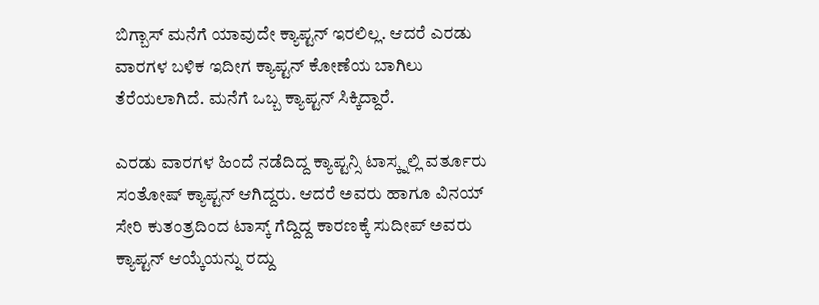ಬಿಗ್ಬಾಸ್ ಮನೆಗೆ ಯಾವುದೇ ಕ್ಯಾಪ್ಟನ್ ಇರಲಿಲ್ಲ. ಆದರೆ ಎರಡು ವಾರಗಳ ಬಳಿಕ ಇದೀಗ ಕ್ಯಾಪ್ಟನ್ ಕೋಣೆಯ ಬಾಗಿಲು ತೆರೆಯಲಾಗಿದೆ. ಮನೆಗೆ ಒಬ್ಬ ಕ್ಯಾಪ್ಟನ್ ಸಿಕ್ಕಿದ್ದಾರೆ.

ಎರಡು ವಾರಗಳ ಹಿಂದೆ ನಡೆದಿದ್ದ ಕ್ಯಾಪ್ಟನ್ಸಿ ಟಾಸ್ಕ್ನಲ್ಲಿ ವರ್ತೂರು ಸಂತೋಷ್ ಕ್ಯಾಪ್ಟನ್ ಆಗಿದ್ದರು. ಆದರೆ ಅವರು ಹಾಗೂ ವಿನಯ್ ಸೇರಿ ಕುತಂತ್ರದಿಂದ ಟಾಸ್ಕ್ ಗೆದ್ದಿದ್ದ ಕಾರಣಕ್ಕೆ ಸುದೀಪ್ ಅವರು ಕ್ಯಾಪ್ಟನ್ ಆಯ್ಕೆಯನ್ನು ರದ್ದು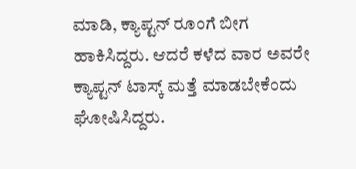ಮಾಡಿ, ಕ್ಯಾಪ್ಟನ್ ರೂಂಗೆ ಬೀಗ ಹಾಕಿಸಿದ್ದರು. ಆದರೆ ಕಳೆದ ವಾರ ಅವರೇ ಕ್ಯಾಪ್ಟನ್ ಟಾಸ್ಕ್ ಮತ್ತೆ ಮಾಡಬೇಕೆಂದು ಘೋಷಿಸಿದ್ದರು.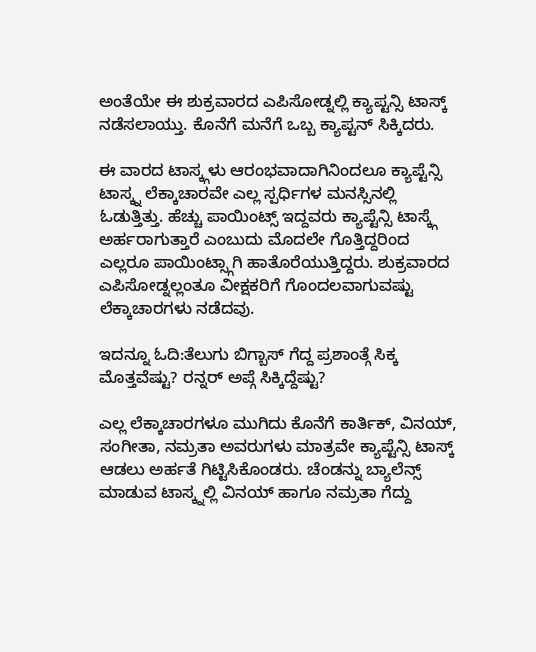ಅಂತೆಯೇ ಈ ಶುಕ್ರವಾರದ ಎಪಿಸೋಡ್ನಲ್ಲಿ ಕ್ಯಾಪ್ಟನ್ಸಿ ಟಾಸ್ಕ್ ನಡೆಸಲಾಯ್ತು. ಕೊನೆಗೆ ಮನೆಗೆ ಒಬ್ಬ ಕ್ಯಾಪ್ಟನ್ ಸಿಕ್ಕಿದರು.

ಈ ವಾರದ ಟಾಸ್ಕ್ಗಳು ಆರಂಭವಾದಾಗಿನಿಂದಲೂ ಕ್ಯಾಪ್ಟೆನ್ಸಿ ಟಾಸ್ಕ್ನ ಲೆಕ್ಕಾಚಾರವೇ ಎಲ್ಲ ಸ್ಪರ್ಧಿಗಳ ಮನಸ್ಸಿನಲ್ಲಿ ಓಡುತ್ತಿತ್ತು. ಹೆಚ್ಚು ಪಾಯಿಂಟ್ಸ್ ಇದ್ದವರು ಕ್ಯಾಪ್ಟೆನ್ಸಿ ಟಾಸ್ಕ್ಗೆ ಅರ್ಹರಾಗುತ್ತಾರೆ ಎಂಬುದು ಮೊದಲೇ ಗೊತ್ತಿದ್ದರಿಂದ ಎಲ್ಲರೂ ಪಾಯಿಂಟ್ಸ್ಗಾಗಿ ಹಾತೊರೆಯುತ್ತಿದ್ದರು. ಶುಕ್ರವಾರದ ಎಪಿಸೋಡ್ನಲ್ಲಂತೂ ವೀಕ್ಷಕರಿಗೆ ಗೊಂದಲವಾಗುವಷ್ಟು ಲೆಕ್ಕಾಚಾರಗಳು ನಡೆದವು.

ಇದನ್ನೂ ಓದಿ:ತೆಲುಗು ಬಿಗ್ಬಾಸ್ ಗೆದ್ದ ಪ್ರಶಾಂತ್ಗೆ ಸಿಕ್ಕ ಮೊತ್ತವೆಷ್ಟು? ರನ್ನರ್ ಅಪ್ಗೆ ಸಿಕ್ಕಿದ್ದೆಷ್ಟು?

ಎಲ್ಲ ಲೆಕ್ಕಾಚಾರಗಳೂ ಮುಗಿದು ಕೊನೆಗೆ ಕಾರ್ತಿಕ್, ವಿನಯ್, ಸಂಗೀತಾ, ನಮ್ರತಾ ಅವರುಗಳು ಮಾತ್ರವೇ ಕ್ಯಾಪ್ಟೆನ್ಸಿ ಟಾಸ್ಕ್ ಆಡಲು ಅರ್ಹತೆ ಗಿಟ್ಟಿಸಿಕೊಂಡರು. ಚೆಂಡನ್ನು ಬ್ಯಾಲೆನ್ಸ್ ಮಾಡುವ ಟಾಸ್ಕ್ನಲ್ಲಿ ವಿನಯ್ ಹಾಗೂ ನಮ್ರತಾ ಗೆದ್ದು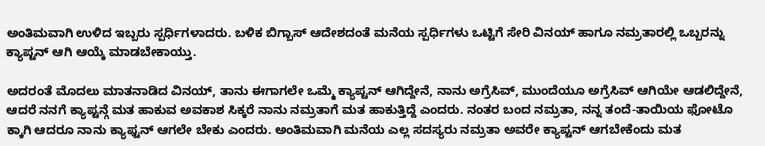ಅಂತಿಮವಾಗಿ ಉಳಿದ ಇಬ್ಬರು ಸ್ಪರ್ಧಿಗಳಾದರು. ಬಳಿಕ ಬಿಗ್ಬಾಸ್ ಆದೇಶದಂತೆ ಮನೆಯ ಸ್ಪರ್ಧಿಗಳು ಒಟ್ಟಿಗೆ ಸೇರಿ ವಿನಯ್ ಹಾಗೂ ನಮ್ರತಾರಲ್ಲಿ ಒಬ್ಬರನ್ನು ಕ್ಯಾಪ್ಟನ್ ಆಗಿ ಆಯ್ಕೆ ಮಾಡಬೇಕಾಯ್ತು.

ಅದರಂತೆ ಮೊದಲು ಮಾತನಾಡಿದ ವಿನಯ್, ತಾನು ಈಗಾಗಲೇ ಒಮ್ಮೆ ಕ್ಯಾಪ್ಟನ್ ಆಗಿದ್ದೇನೆ, ನಾನು ಅಗ್ರೆಸಿವ್, ಮುಂದೆಯೂ ಅಗ್ರೆಸಿವ್ ಆಗಿಯೇ ಆಡಲಿದ್ದೇನೆ, ಆದರೆ ನನಗೆ ಕ್ಯಾಪ್ಟನ್ಗೆ ಮತ ಹಾಕುವ ಅವಕಾಶ ಸಿಕ್ಕರೆ ನಾನು ನಮ್ರತಾಗೆ ಮತ ಹಾಕುತ್ತಿದ್ದೆ ಎಂದರು. ನಂತರ ಬಂದ ನಮ್ರತಾ, ನನ್ನ ತಂದೆ-ತಾಯಿಯ ಫೋಟೊ ಕ್ಕಾಗಿ ಆದರೂ ನಾನು ಕ್ಯಾಫ್ಟನ್ ಆಗಲೇ ಬೇಕು ಎಂದರು. ಅಂತಿಮವಾಗಿ ಮನೆಯ ಎಲ್ಲ ಸದಸ್ಯರು ನಮ್ರತಾ ಅವರೇ ಕ್ಯಾಪ್ಟನ್ ಆಗಬೇಕೆಂದು ಮತ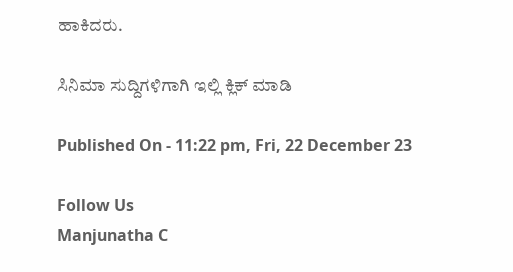ಹಾಕಿದರು.

ಸಿನಿಮಾ ಸುದ್ದಿಗಳಿಗಾಗಿ ಇಲ್ಲಿ ಕ್ಲಿಕ್ ಮಾಡಿ

Published On - 11:22 pm, Fri, 22 December 23

Follow Us
Manjunatha C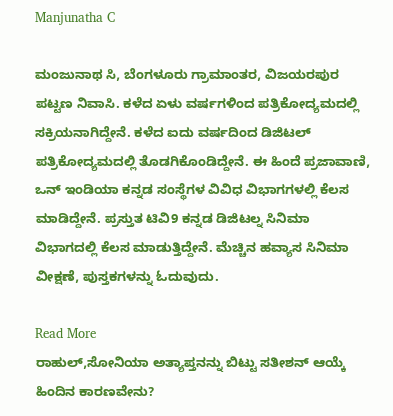Manjunatha C

ಮಂಜುನಾಥ ಸಿ, ಬೆಂಗಳೂರು ಗ್ರಾಮಾಂತರ, ವಿಜಯರಪುರ ಪಟ್ಟಣ ನಿವಾಸಿ. ಕಳೆದ ಏಳು ವರ್ಷಗಳಿಂದ ಪತ್ರಿಕೋದ್ಯಮದಲ್ಲಿ ಸಕ್ರಿಯನಾಗಿದ್ದೇನೆ. ಕಳೆದ ಐದು ವರ್ಷದಿಂದ ಡಿಜಿಟಲ್ ಪತ್ರಿಕೋದ್ಯಮದಲ್ಲಿ ತೊಡಗಿಕೊಂಡಿದ್ದೇನೆ. ಈ ಹಿಂದೆ ಪ್ರಜಾವಾಣಿ, ಒನ್ ಇಂಡಿಯಾ ಕನ್ನಡ ಸಂಸ್ಥೆಗಳ ವಿವಿಧ ವಿಭಾಗಗಳಲ್ಲಿ ಕೆಲಸ ಮಾಡಿದ್ದೇನೆ. ಪ್ರಸ್ತುತ ಟಿವಿ9 ಕನ್ನಡ ಡಿಜಿಟಲ್ನ ಸಿನಿಮಾ ವಿಭಾಗದಲ್ಲಿ ಕೆಲಸ ಮಾಡುತ್ತಿದ್ದೇನೆ. ಮೆಚ್ಚಿನ ಹವ್ಯಾಸ ಸಿನಿಮಾ ವೀಕ್ಷಣೆ, ಪುಸ್ತಕಗಳನ್ನು ಓದುವುದು.

Read More
ರಾಹುಲ್,ಸೋನಿಯಾ ಅತ್ಯಾಪ್ತನನ್ನು ಬಿಟ್ಟು ಸತೀಶನ್ ಆಯ್ಕೆ ಹಿಂದಿನ ಕಾರಣವೇನು?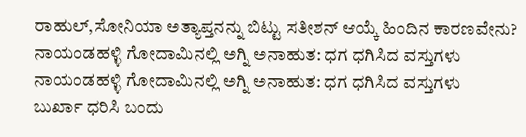ರಾಹುಲ್,ಸೋನಿಯಾ ಅತ್ಯಾಪ್ತನನ್ನು ಬಿಟ್ಟು ಸತೀಶನ್ ಆಯ್ಕೆ ಹಿಂದಿನ ಕಾರಣವೇನು?
ನಾಯಂಡಹಳ್ಳಿ ಗೋದಾಮಿನಲ್ಲಿ ಅಗ್ನಿ ಅನಾಹುತ: ಧಗ ಧಗಿಸಿದ ವಸ್ತುಗಳು
ನಾಯಂಡಹಳ್ಳಿ ಗೋದಾಮಿನಲ್ಲಿ ಅಗ್ನಿ ಅನಾಹುತ: ಧಗ ಧಗಿಸಿದ ವಸ್ತುಗಳು
ಬುರ್ಖಾ ಧರಿಸಿ ಬಂದು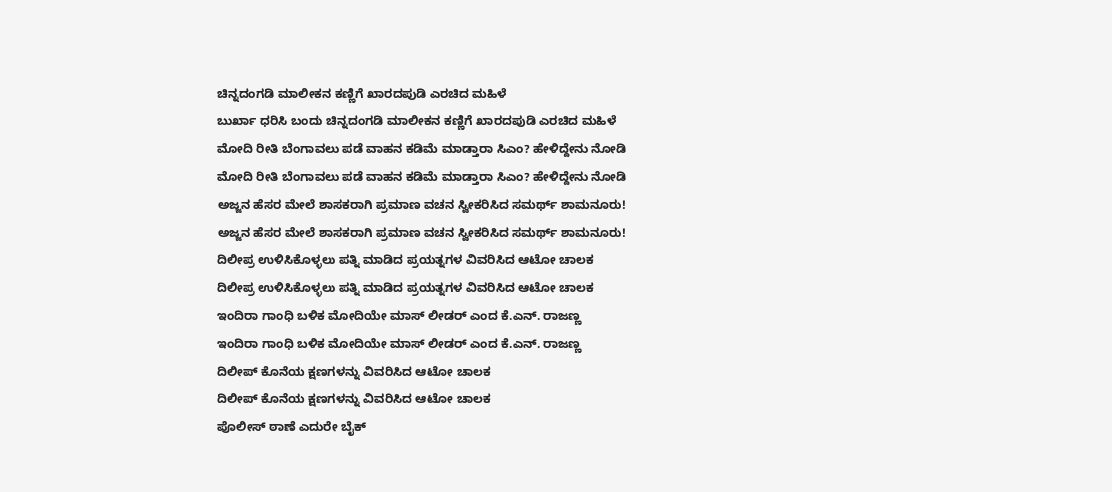ಚಿನ್ನದಂಗಡಿ ಮಾಲೀಕನ ಕಣ್ಣಿಗೆ ಖಾರದಪುಡಿ ಎರಚಿದ ಮಹಿಳೆ
ಬುರ್ಖಾ ಧರಿಸಿ ಬಂದು ಚಿನ್ನದಂಗಡಿ ಮಾಲೀಕನ ಕಣ್ಣಿಗೆ ಖಾರದಪುಡಿ ಎರಚಿದ ಮಹಿಳೆ
ಮೋದಿ ರೀತಿ ಬೆಂಗಾವಲು ಪಡೆ ವಾಹನ ಕಡಿಮೆ ಮಾಡ್ತಾರಾ ಸಿಎಂ? ಹೇಳಿದ್ದೇನು ನೋಡಿ
ಮೋದಿ ರೀತಿ ಬೆಂಗಾವಲು ಪಡೆ ವಾಹನ ಕಡಿಮೆ ಮಾಡ್ತಾರಾ ಸಿಎಂ? ಹೇಳಿದ್ದೇನು ನೋಡಿ
ಅಜ್ಜನ ಹೆಸರ ಮೇಲೆ ಶಾಸಕರಾಗಿ ಪ್ರಮಾಣ ವಚನ ಸ್ವೀಕರಿಸಿದ ಸಮರ್ಥ್ ಶಾಮನೂರು!
ಅಜ್ಜನ ಹೆಸರ ಮೇಲೆ ಶಾಸಕರಾಗಿ ಪ್ರಮಾಣ ವಚನ ಸ್ವೀಕರಿಸಿದ ಸಮರ್ಥ್ ಶಾಮನೂರು!
ದಿಲೀಪ್ರ ಉಳಿಸಿಕೊಳ್ಳಲು ಪತ್ನಿ ಮಾಡಿದ ಪ್ರಯತ್ನಗಳ ವಿವರಿಸಿದ ಆಟೋ ಚಾಲಕ
ದಿಲೀಪ್ರ ಉಳಿಸಿಕೊಳ್ಳಲು ಪತ್ನಿ ಮಾಡಿದ ಪ್ರಯತ್ನಗಳ ವಿವರಿಸಿದ ಆಟೋ ಚಾಲಕ
ಇಂದಿರಾ ಗಾಂಧಿ ಬಳಿಕ ಮೋದಿಯೇ ಮಾಸ್ ಲೀಡರ್ ಎಂದ ಕೆ.ಎನ್. ರಾಜಣ್ಣ
ಇಂದಿರಾ ಗಾಂಧಿ ಬಳಿಕ ಮೋದಿಯೇ ಮಾಸ್ ಲೀಡರ್ ಎಂದ ಕೆ.ಎನ್. ರಾಜಣ್ಣ
ದಿಲೀಪ್ ಕೊನೆಯ ಕ್ಷಣಗಳನ್ನು ವಿವರಿಸಿದ ಆಟೋ ಚಾಲಕ
ದಿಲೀಪ್ ಕೊನೆಯ ಕ್ಷಣಗಳನ್ನು ವಿವರಿಸಿದ ಆಟೋ ಚಾಲಕ
ಪೊಲೀಸ್ ಠಾಣೆ ಎದುರೇ ಬೈಕ್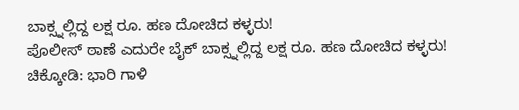ಬಾಕ್ಸ್ನಲ್ಲಿದ್ದ ಲಕ್ಷ ರೂ. ಹಣ ದೋಚಿದ ಕಳ್ಳರು!
ಪೊಲೀಸ್ ಠಾಣೆ ಎದುರೇ ಬೈಕ್ ಬಾಕ್ಸ್ನಲ್ಲಿದ್ದ ಲಕ್ಷ ರೂ. ಹಣ ದೋಚಿದ ಕಳ್ಳರು!
ಚಿಕ್ಕೋಡಿ: ಭಾರಿ ಗಾಳಿ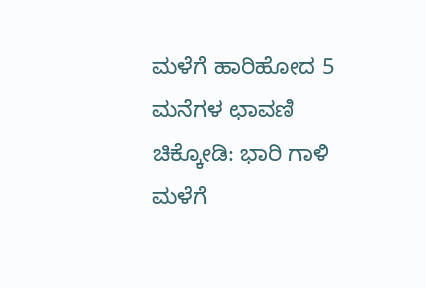ಮಳೆಗೆ ಹಾರಿಹೋದ 5 ಮನೆಗಳ ಛಾವಣಿ
ಚಿಕ್ಕೋಡಿ: ಭಾರಿ ಗಾಳಿ ಮಳೆಗೆ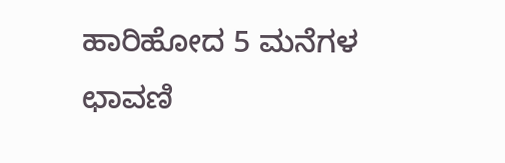ಹಾರಿಹೋದ 5 ಮನೆಗಳ ಛಾವಣಿ